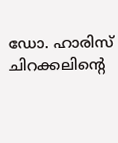ഡോ. ഹാരിസ് ചിറക്കലിൻ്റെ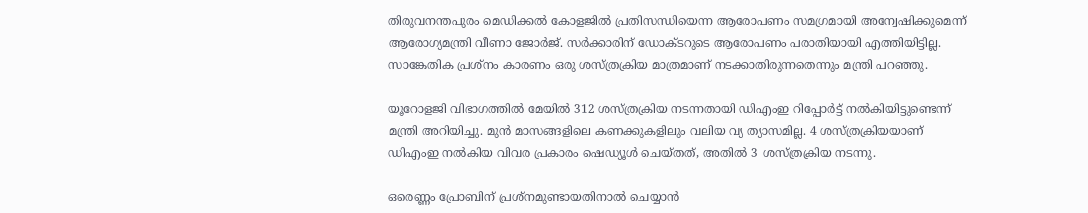തിരുവനന്തപുരം മെഡിക്കൽ കോളജിൽ പ്രതിസന്ധിയെന്ന ആരോപണം സമഗ്രമായി അന്വേഷിക്കുമെന്ന് ആരോഗ്യമന്ത്രി വീണാ ജോർജ്. സർക്കാരിന് ഡോക്ടറുടെ ആരോപണം പരാതിയായി എത്തിയിട്ടില്ല. സാങ്കേതിക പ്രശ്നം കാരണം ഒരു ശസ്ത്രക്രിയ മാത്രമാണ് നടക്കാതിരുന്നതെന്നും മന്ത്രി പറഞ്ഞു.

യൂറോളജി വിഭാഗത്തിൽ മേയിൽ 312 ശസ്ത്രക്രിയ നടന്നതായി ഡിഎംഇ റിപ്പോർട്ട് നൽകിയിട്ടുണ്ടെന്ന് മന്ത്രി അറിയിച്ചു. മുൻ മാസങ്ങളിലെ കണക്കുകളിലും വലിയ വ്യ ത്യാസമില്ല. 4 ശസ്ത്രക്രിയയാണ് ഡിഎംഇ നൽകിയ വിവര പ്രകാരം ഷെഡ്യൂൾ ചെയ്ത‌ത്, അതിൽ 3 ശസ്ത്രക്രിയ നടന്നു.

ഒരെണ്ണം പ്രോബിന് പ്രശ്നമുണ്ടായതിനാൽ ചെയ്യാൻ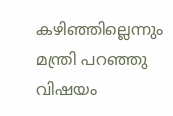കഴിഞ്ഞില്ലെന്നും മന്ത്രി പറഞ്ഞു വിഷയം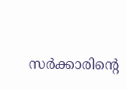സർക്കാരിൻ്റെ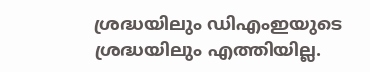ശ്രദ്ധയിലും ഡിഎംഇയുടെ ശ്രദ്ധയിലും എത്തിയില്ല.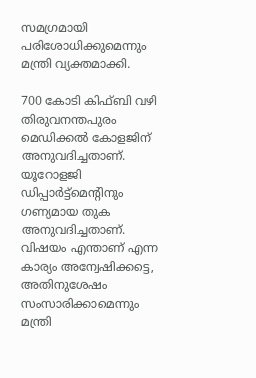സമഗ്രമായി പരിശോധിക്കുമെന്നും മന്ത്രി വ്യക്തമാക്കി.

700 കോടി കിഫ്ബി വഴി തിരുവനന്തപുരം മെഡിക്കൽ കോളജിന് അനുവദിച്ചതാണ്. യൂറോളജി ഡിപ്പാർട്ട്മെൻ്റിനും ഗണ്യമായ തുക അനുവദിച്ചതാണ്. വിഷയം എന്താണ് എന്ന കാര്യം അന്വേഷിക്കട്ടെ, അതിനുശേഷം സംസാരിക്കാമെന്നും മന്ത്രി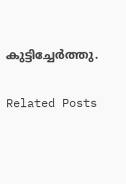കുട്ടിച്ചേർത്തു.

Related Posts